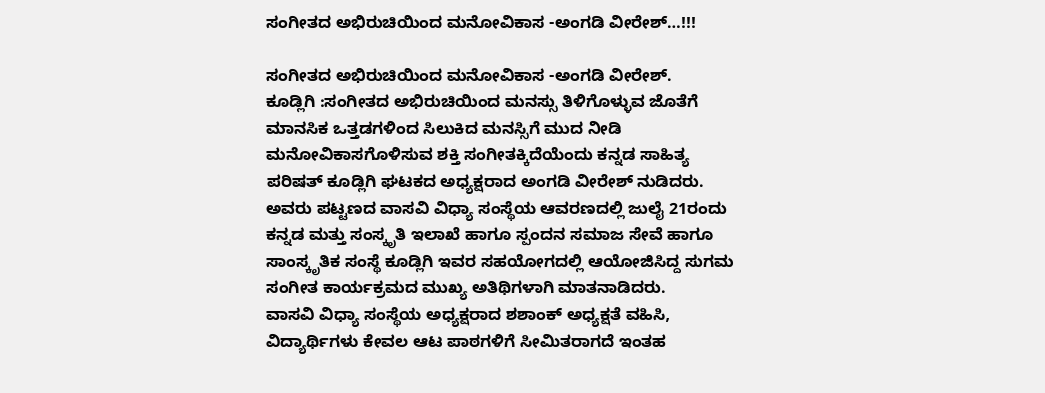ಸಂಗೀತದ ಅಭಿರುಚಿಯಿಂದ ಮನೋವಿಕಾಸ -ಅಂಗಡಿ ವೀರೇಶ್…!!!

ಸಂಗೀತದ ಅಭಿರುಚಿಯಿಂದ ಮನೋವಿಕಾಸ -ಅಂಗಡಿ ವೀರೇಶ್.
ಕೂಡ್ಲಿಗಿ :ಸಂಗೀತದ ಅಭಿರುಚಿಯಿಂದ ಮನಸ್ಸು ತಿಳಿಗೊಳ್ಳುವ ಜೊತೆಗೆ ಮಾನಸಿಕ ಒತ್ತಡಗಳಿಂದ ಸಿಲುಕಿದ ಮನಸ್ಸಿಗೆ ಮುದ ನೀಡಿ ಮನೋವಿಕಾಸಗೊಳಿಸುವ ಶಕ್ತಿ ಸಂಗೀತಕ್ಕಿದೆಯೆಂದು ಕನ್ನಡ ಸಾಹಿತ್ಯ ಪರಿಷತ್ ಕೂಡ್ಲಿಗಿ ಘಟಕದ ಅಧ್ಯಕ್ಷರಾದ ಅಂಗಡಿ ವೀರೇಶ್ ನುಡಿದರು.
ಅವರು ಪಟ್ಟಣದ ವಾಸವಿ ವಿಧ್ಯಾ ಸಂಸ್ಥೆಯ ಆವರಣದಲ್ಲಿ ಜುಲೈ 21ರಂದು ಕನ್ನಡ ಮತ್ತು ಸಂಸ್ಕೃತಿ ಇಲಾಖೆ ಹಾಗೂ ಸ್ಪಂದನ ಸಮಾಜ ಸೇವೆ ಹಾಗೂ ಸಾಂಸ್ಕೃತಿಕ ಸಂಸ್ಥೆ ಕೂಡ್ಲಿಗಿ ಇವರ ಸಹಯೋಗದಲ್ಲಿ ಆಯೋಜಿಸಿದ್ದ ಸುಗಮ ಸಂಗೀತ ಕಾರ್ಯಕ್ರಮದ ಮುಖ್ಯ ಅತಿಥಿಗಳಾಗಿ ಮಾತನಾಡಿದರು.
ವಾಸವಿ ವಿಧ್ಯಾ ಸಂಸ್ಥೆಯ ಅಧ್ಯಕ್ಷರಾದ ಶಶಾಂಕ್ ಅಧ್ಯಕ್ಷತೆ ವಹಿಸಿ, ವಿದ್ಯಾರ್ಥಿಗಳು ಕೇವಲ ಆಟ ಪಾಠಗಳಿಗೆ ಸೀಮಿತರಾಗದೆ ಇಂತಹ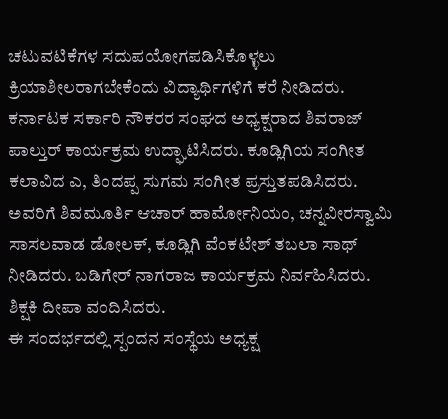ಚಟುವಟಿಕೆಗಳ ಸದುಪಯೋಗಪಡಿಸಿಕೊಳ್ಳಲು ಕ್ರಿಯಾಶೀಲರಾಗಬೇಕೆಂದು ವಿದ್ಯಾರ್ಥಿಗಳಿಗೆ ಕರೆ ನೀಡಿದರು. ಕರ್ನಾಟಕ ಸರ್ಕಾರಿ ನೌಕರರ ಸಂಘದ ಅಧ್ಯಕ್ಷರಾದ ಶಿವರಾಜ್ ಪಾಲ್ತುರ್ ಕಾರ್ಯಕ್ರಮ ಉದ್ಘಾಟಿಸಿದರು. ಕೂಡ್ಲಿಗಿಯ ಸಂಗೀತ ಕಲಾವಿದ ಎ, ತಿಂದಪ್ಪ ಸುಗಮ ಸಂಗೀತ ಪ್ರಸ್ತುತಪಡಿಸಿದರು. ಅವರಿಗೆ ಶಿವಮೂರ್ತಿ ಆಚಾರ್ ಹಾರ್ಮೋನಿಯಂ, ಚನ್ನವೀರಸ್ವಾಮಿ ಸಾಸಲವಾಡ ಡೋಲಕ್, ಕೂಡ್ಲಿಗಿ ವೆಂಕಟೇಶ್ ತಬಲಾ ಸಾಥ್ ನೀಡಿದರು. ಬಡಿಗೇರ್ ನಾಗರಾಜ ಕಾರ್ಯಕ್ರಮ ನಿರ್ವಹಿಸಿದರು. ಶಿಕ್ಷಕಿ ದೀಪಾ ವಂದಿಸಿದರು.
ಈ ಸಂದರ್ಭದಲ್ಲಿ ಸ್ಪಂದನ ಸಂಸ್ಥೆಯ ಅಧ್ಯಕ್ಷ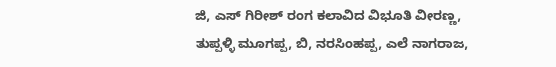ಜಿ, ಎಸ್ ಗಿರೀಶ್ ರಂಗ ಕಲಾವಿದ ವಿಭೂತಿ ವೀರಣ್ಣ, ತುಪ್ಪಳ್ಳಿ ಮೂಗಪ್ಪ, ಬಿ, ನರಸಿಂಹಪ್ಪ, ಎಲೆ ನಾಗರಾಜ,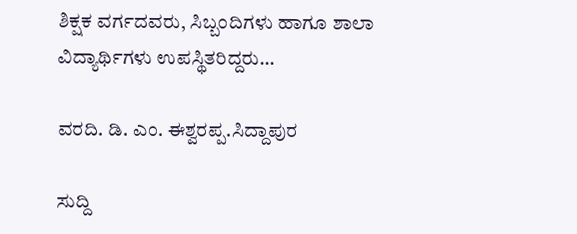ಶಿಕ್ಷಕ ವರ್ಗದವರು, ಸಿಬ್ಬಂದಿಗಳು ಹಾಗೂ ಶಾಲಾ ವಿದ್ಯಾರ್ಥಿಗಳು ಉಪಸ್ಥಿತರಿದ್ದರು…

ವರದಿ. ಡಿ. ಎಂ. ಈಶ್ವರಪ್ಪ.ಸಿದ್ದಾಪುರ

ಸುದ್ದಿ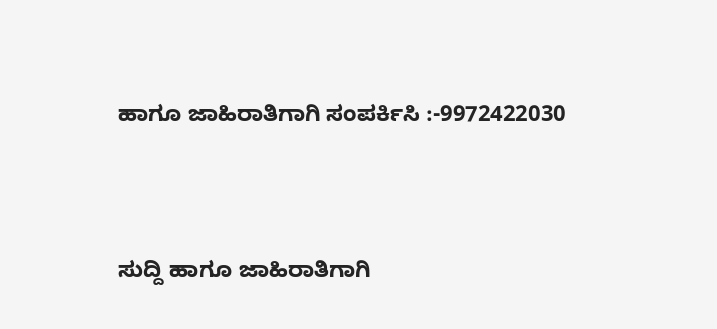ಹಾಗೂ ಜಾಹಿರಾತಿಗಾಗಿ ಸಂಪರ್ಕಿಸಿ :-9972422030



ಸುದ್ದಿ ಹಾಗೂ ಜಾಹಿರಾತಿಗಾಗಿ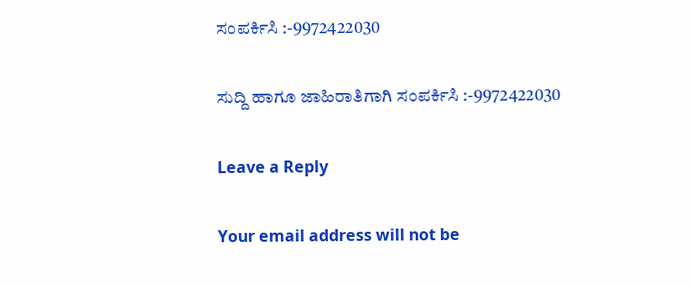ಸಂಪರ್ಕಿಸಿ :-9972422030

ಸುದ್ದಿ ಹಾಗೂ ಜಾಹಿರಾತಿಗಾಗಿ ಸಂಪರ್ಕಿಸಿ :-9972422030

Leave a Reply

Your email address will not be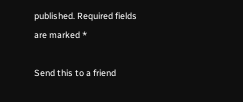published. Required fields are marked *

Send this to a friend